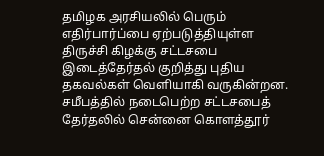தமிழக அரசியலில் பெரும் எதிர்பார்ப்பை ஏற்படுத்தியுள்ள திருச்சி கிழக்கு சட்டசபை இடைத்தேர்தல் குறித்து புதிய தகவல்கள் வெளியாகி வருகின்றன. சமீபத்தில் நடைபெற்ற சட்டசபைத் தேர்தலில் சென்னை கொளத்தூர்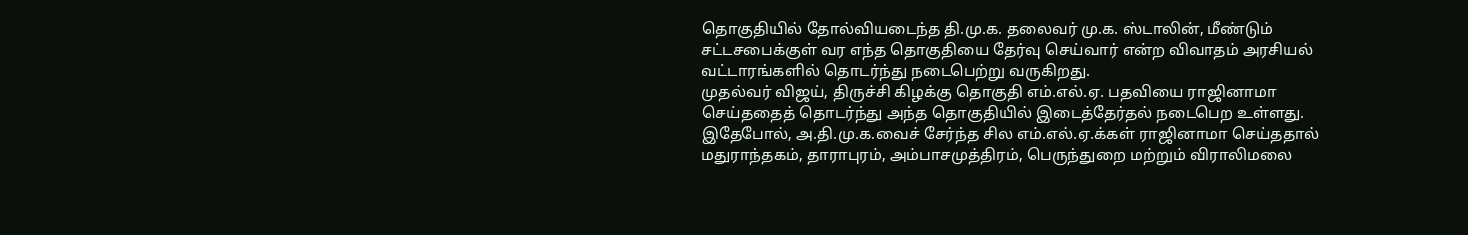தொகுதியில் தோல்வியடைந்த தி.மு.க. தலைவர் மு.க. ஸ்டாலின், மீண்டும் சட்டசபைக்குள் வர எந்த தொகுதியை தேர்வு செய்வார் என்ற விவாதம் அரசியல் வட்டாரங்களில் தொடர்ந்து நடைபெற்று வருகிறது.
முதல்வர் விஜய், திருச்சி கிழக்கு தொகுதி எம்.எல்.ஏ. பதவியை ராஜினாமா செய்ததைத் தொடர்ந்து அந்த தொகுதியில் இடைத்தேர்தல் நடைபெற உள்ளது. இதேபோல், அ.தி.மு.க.வைச் சேர்ந்த சில எம்.எல்.ஏ.க்கள் ராஜினாமா செய்ததால் மதுராந்தகம், தாராபுரம், அம்பாசமுத்திரம், பெருந்துறை மற்றும் விராலிமலை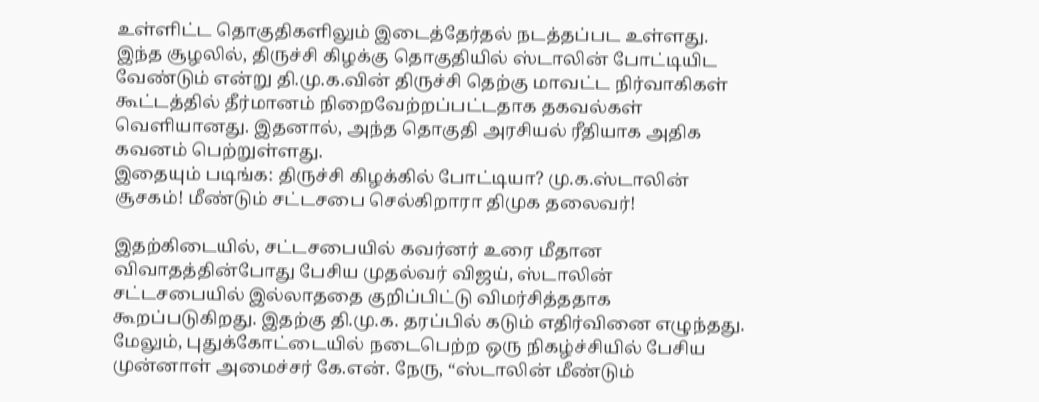உள்ளிட்ட தொகுதிகளிலும் இடைத்தேர்தல் நடத்தப்பட உள்ளது.
இந்த சூழலில், திருச்சி கிழக்கு தொகுதியில் ஸ்டாலின் போட்டியிட வேண்டும் என்று தி.மு.க.வின் திருச்சி தெற்கு மாவட்ட நிர்வாகிகள் கூட்டத்தில் தீர்மானம் நிறைவேற்றப்பட்டதாக தகவல்கள் வெளியானது. இதனால், அந்த தொகுதி அரசியல் ரீதியாக அதிக கவனம் பெற்றுள்ளது.
இதையும் படிங்க: திருச்சி கிழக்கில் போட்டியா? மு.க.ஸ்டாலின் சூசகம்! மீண்டும் சட்டசபை செல்கிறாரா திமுக தலைவர்!

இதற்கிடையில், சட்டசபையில் கவர்னர் உரை மீதான விவாதத்தின்போது பேசிய முதல்வர் விஜய், ஸ்டாலின் சட்டசபையில் இல்லாததை குறிப்பிட்டு விமர்சித்ததாக கூறப்படுகிறது. இதற்கு தி.மு.க. தரப்பில் கடும் எதிர்வினை எழுந்தது.
மேலும், புதுக்கோட்டையில் நடைபெற்ற ஒரு நிகழ்ச்சியில் பேசிய முன்னாள் அமைச்சர் கே.என். நேரு, “ஸ்டாலின் மீண்டும்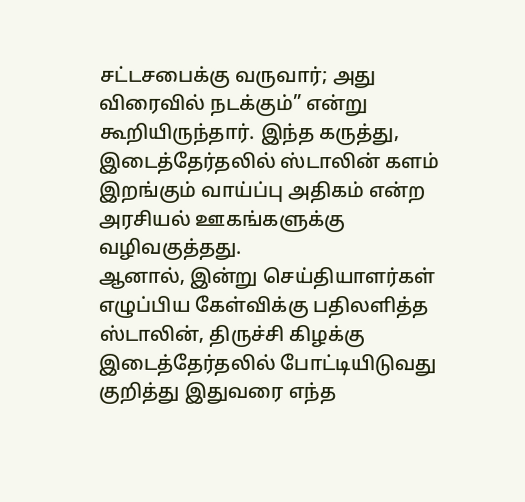சட்டசபைக்கு வருவார்; அது விரைவில் நடக்கும்” என்று கூறியிருந்தார். இந்த கருத்து, இடைத்தேர்தலில் ஸ்டாலின் களம் இறங்கும் வாய்ப்பு அதிகம் என்ற அரசியல் ஊகங்களுக்கு வழிவகுத்தது.
ஆனால், இன்று செய்தியாளர்கள் எழுப்பிய கேள்விக்கு பதிலளித்த ஸ்டாலின், திருச்சி கிழக்கு இடைத்தேர்தலில் போட்டியிடுவது குறித்து இதுவரை எந்த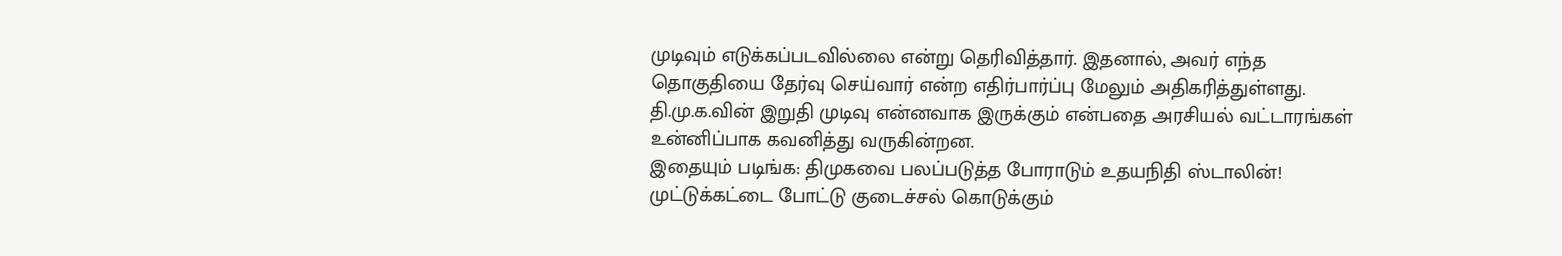முடிவும் எடுக்கப்படவில்லை என்று தெரிவித்தார். இதனால், அவர் எந்த தொகுதியை தேர்வு செய்வார் என்ற எதிர்பார்ப்பு மேலும் அதிகரித்துள்ளது. தி.மு.க.வின் இறுதி முடிவு என்னவாக இருக்கும் என்பதை அரசியல் வட்டாரங்கள் உன்னிப்பாக கவனித்து வருகின்றன.
இதையும் படிங்க: திமுகவை பலப்படுத்த போராடும் உதயநிதி ஸ்டாலின்! முட்டுக்கட்டை போட்டு குடைச்சல் கொடுக்கும்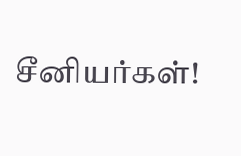சீனியர்கள்!